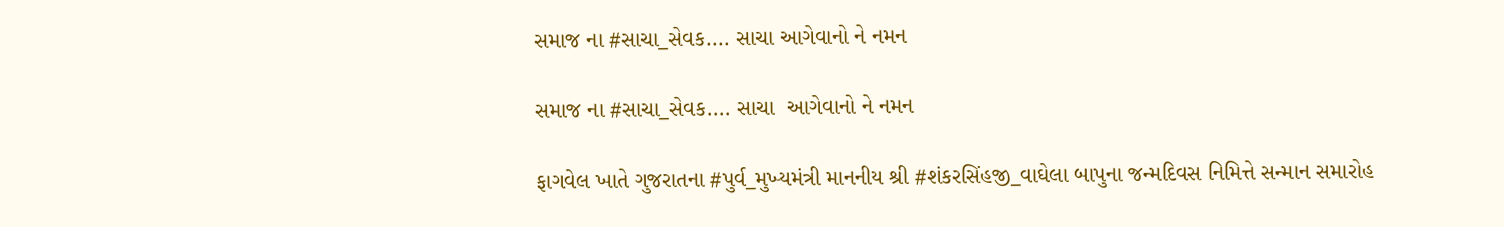સમાજ ના #સાચા_સેવક.... સાચા આગેવાનો ને નમન

સમાજ ના #સાચા_સેવક.... સાચા  આગેવાનો ને નમન

ફાગવેલ ખાતે ગુજરાતના #પુર્વ_મુખ્યમંત્રી માનનીય શ્રી #શંકરસિંહજી_વાઘેલા બાપુના જન્મદિવસ નિમિત્તે સન્માન સમારોહ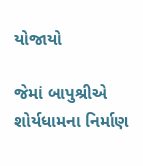યોજાયો

જેમાં બાપુશ્રીએ શોર્યધામના નિર્માણ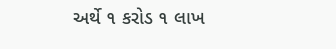અર્થે ૧ કરોડ ૧ લાખ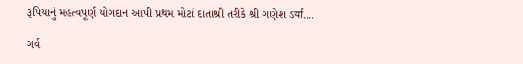રૂપિયાનું મહત્વપૂર્ણ યોગદાન આપી પ્રથમ મોટાં દાતાશ્રી તરીકે શ્રી ગણેશ ऽर्या....

ગર્વ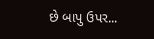છે બાપુ ઉપર...